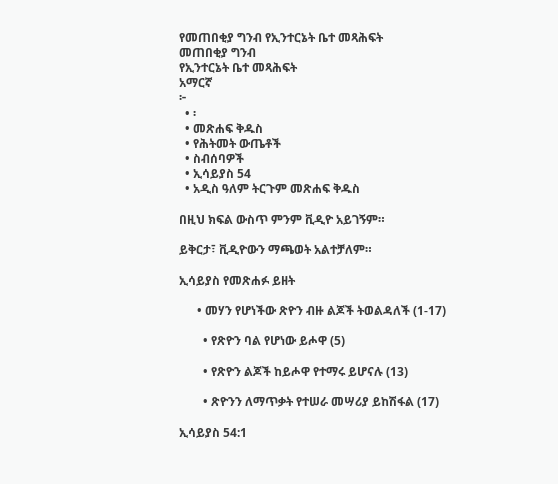የመጠበቂያ ግንብ የኢንተርኔት ቤተ መጻሕፍት
መጠበቂያ ግንብ
የኢንተርኔት ቤተ መጻሕፍት
አማርኛ
፦
  • ፡
  • መጽሐፍ ቅዱስ
  • የሕትመት ውጤቶች
  • ስብሰባዎች
  • ኢሳይያስ 54
  • አዲስ ዓለም ትርጉም መጽሐፍ ቅዱስ

በዚህ ክፍል ውስጥ ምንም ቪዲዮ አይገኝም።

ይቅርታ፣ ቪዲዮውን ማጫወት አልተቻለም።

ኢሳይያስ የመጽሐፉ ይዘት

      • መሃን የሆነችው ጽዮን ብዙ ልጆች ትወልዳለች (1-17)

        • የጽዮን ባል የሆነው ይሖዋ (5)

        • የጽዮን ልጆች ከይሖዋ የተማሩ ይሆናሉ (13)

        • ጽዮንን ለማጥቃት የተሠራ መሣሪያ ይከሽፋል (17)

ኢሳይያስ 54:1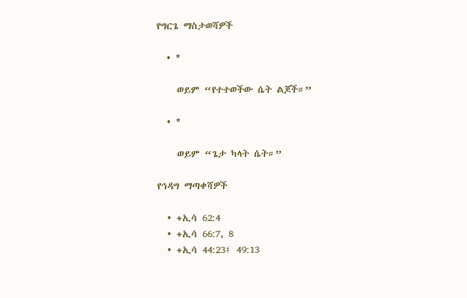የግርጌ ማስታወሻዎች

  • *

    ወይም “የተተወችው ሴት ልጆች።”

  • *

    ወይም “ጌታ ካላት ሴት።”

የኅዳግ ማጣቀሻዎች

  • +ኢሳ 62:4
  • +ኢሳ 66:7, 8
  • +ኢሳ 44:23፤ 49:13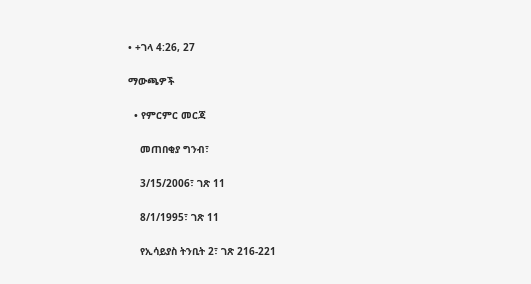• +ገላ 4:26, 27

ማውጫዎች

  • የምርምር መርጃ

    መጠበቂያ ግንብ፣

    3/15/2006፣ ገጽ 11

    8/1/1995፣ ገጽ 11

    የኢሳይያስ ትንቢት 2፣ ገጽ 216-221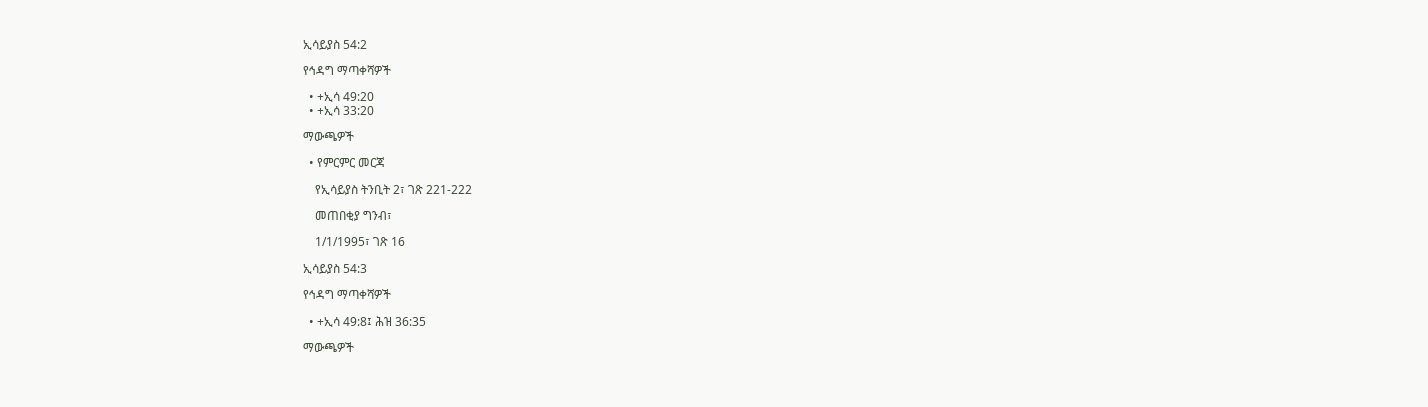ኢሳይያስ 54:2

የኅዳግ ማጣቀሻዎች

  • +ኢሳ 49:20
  • +ኢሳ 33:20

ማውጫዎች

  • የምርምር መርጃ

    የኢሳይያስ ትንቢት 2፣ ገጽ 221-222

    መጠበቂያ ግንብ፣

    1/1/1995፣ ገጽ 16

ኢሳይያስ 54:3

የኅዳግ ማጣቀሻዎች

  • +ኢሳ 49:8፤ ሕዝ 36:35

ማውጫዎች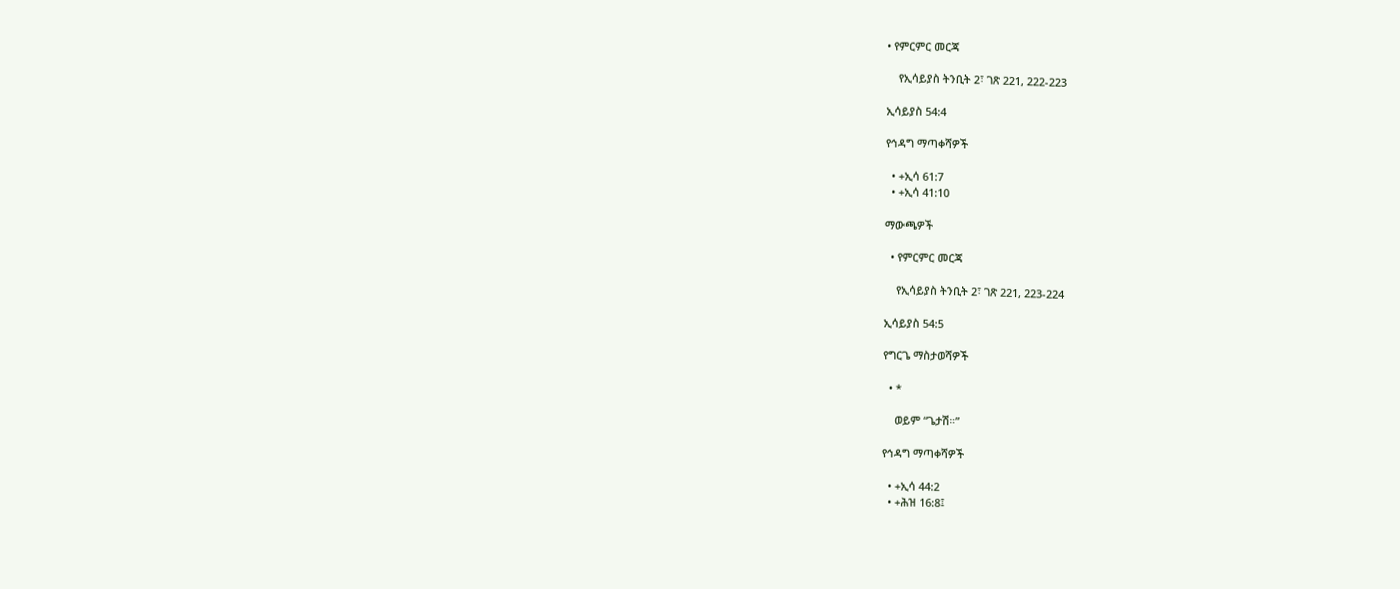• የምርምር መርጃ

    የኢሳይያስ ትንቢት 2፣ ገጽ 221, 222-223

ኢሳይያስ 54:4

የኅዳግ ማጣቀሻዎች

  • +ኢሳ 61:7
  • +ኢሳ 41:10

ማውጫዎች

  • የምርምር መርጃ

    የኢሳይያስ ትንቢት 2፣ ገጽ 221, 223-224

ኢሳይያስ 54:5

የግርጌ ማስታወሻዎች

  • *

    ወይም “ጌታሽ።”

የኅዳግ ማጣቀሻዎች

  • +ኢሳ 44:2
  • +ሕዝ 16:8፤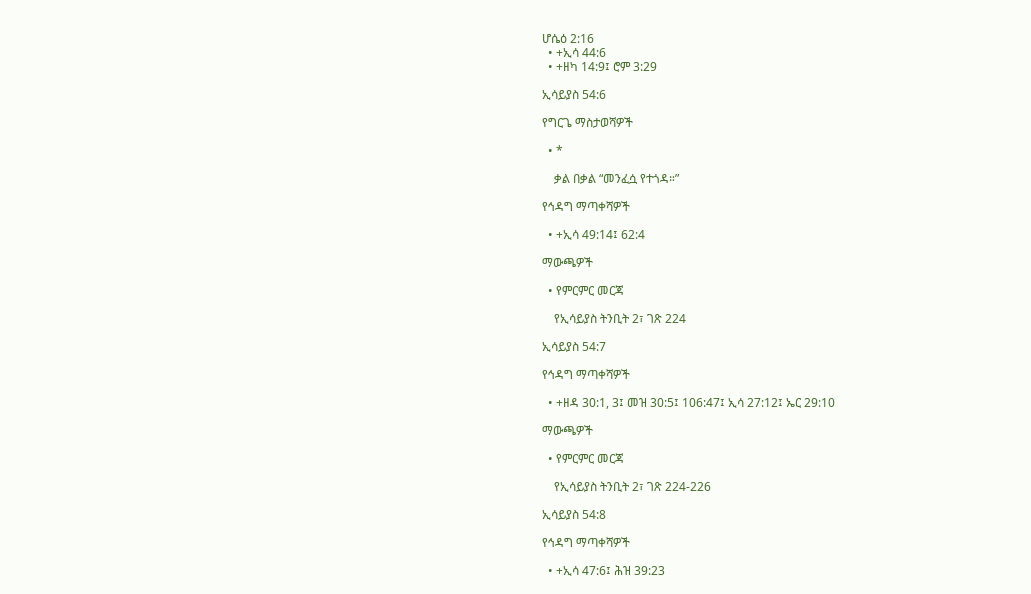ሆሴዕ 2:16
  • +ኢሳ 44:6
  • +ዘካ 14:9፤ ሮም 3:29

ኢሳይያስ 54:6

የግርጌ ማስታወሻዎች

  • *

    ቃል በቃል “መንፈሷ የተጎዳ።”

የኅዳግ ማጣቀሻዎች

  • +ኢሳ 49:14፤ 62:4

ማውጫዎች

  • የምርምር መርጃ

    የኢሳይያስ ትንቢት 2፣ ገጽ 224

ኢሳይያስ 54:7

የኅዳግ ማጣቀሻዎች

  • +ዘዳ 30:1, 3፤ መዝ 30:5፤ 106:47፤ ኢሳ 27:12፤ ኤር 29:10

ማውጫዎች

  • የምርምር መርጃ

    የኢሳይያስ ትንቢት 2፣ ገጽ 224-226

ኢሳይያስ 54:8

የኅዳግ ማጣቀሻዎች

  • +ኢሳ 47:6፤ ሕዝ 39:23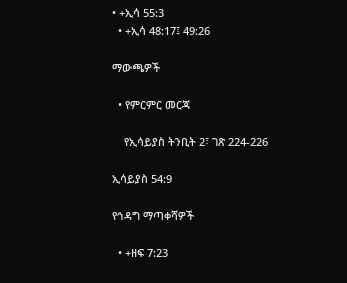• +ኢሳ 55:3
  • +ኢሳ 48:17፤ 49:26

ማውጫዎች

  • የምርምር መርጃ

    የኢሳይያስ ትንቢት 2፣ ገጽ 224-226

ኢሳይያስ 54:9

የኅዳግ ማጣቀሻዎች

  • +ዘፍ 7:23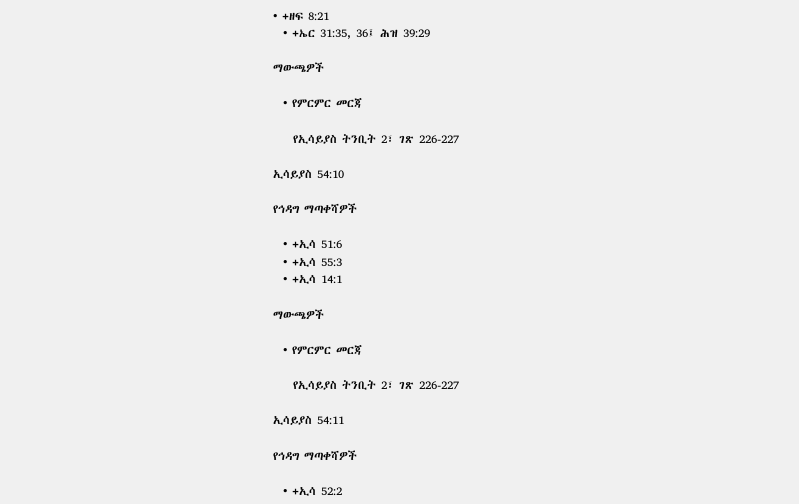• +ዘፍ 8:21
  • +ኤር 31:35, 36፤ ሕዝ 39:29

ማውጫዎች

  • የምርምር መርጃ

    የኢሳይያስ ትንቢት 2፣ ገጽ 226-227

ኢሳይያስ 54:10

የኅዳግ ማጣቀሻዎች

  • +ኢሳ 51:6
  • +ኢሳ 55:3
  • +ኢሳ 14:1

ማውጫዎች

  • የምርምር መርጃ

    የኢሳይያስ ትንቢት 2፣ ገጽ 226-227

ኢሳይያስ 54:11

የኅዳግ ማጣቀሻዎች

  • +ኢሳ 52:2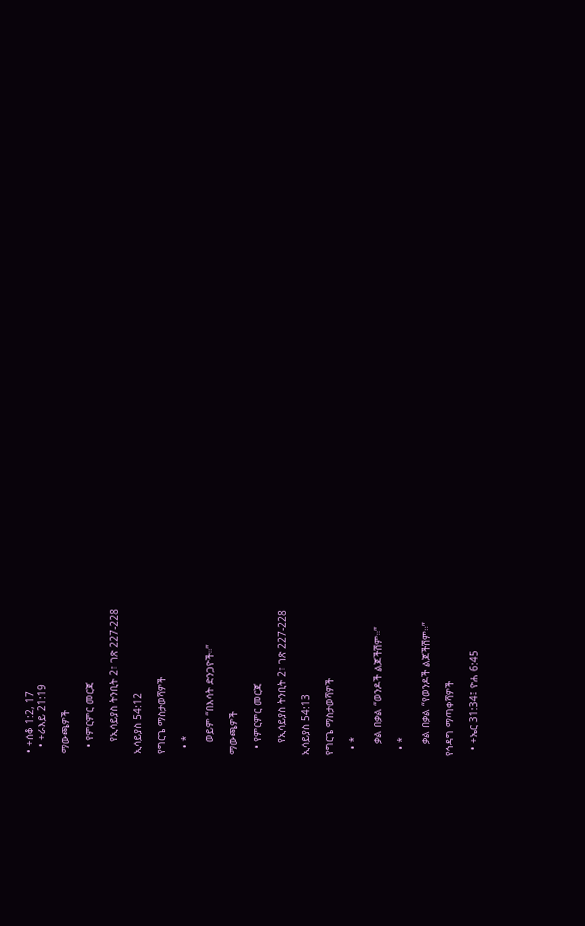• +ሰቆ 1:2, 17
  • +ራእይ 21:19

ማውጫዎች

  • የምርምር መርጃ

    የኢሳይያስ ትንቢት 2፣ ገጽ 227-228

ኢሳይያስ 54:12

የግርጌ ማስታወሻዎች

  • *

    ወይም “በእሳት ድንጋዮች።”

ማውጫዎች

  • የምርምር መርጃ

    የኢሳይያስ ትንቢት 2፣ ገጽ 227-228

ኢሳይያስ 54:13

የግርጌ ማስታወሻዎች

  • *

    ቃል በቃል “ወንዶች ልጆችሽም።”

  • *

    ቃል በቃል “የወንዶች ልጆችሽም።”

የኅዳግ ማጣቀሻዎች

  • +ኤር 31:34፤ ዮሐ 6:45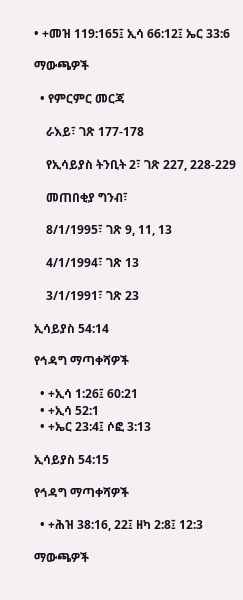• +መዝ 119:165፤ ኢሳ 66:12፤ ኤር 33:6

ማውጫዎች

  • የምርምር መርጃ

    ራእይ፣ ገጽ 177-178

    የኢሳይያስ ትንቢት 2፣ ገጽ 227, 228-229

    መጠበቂያ ግንብ፣

    8/1/1995፣ ገጽ 9, 11, 13

    4/1/1994፣ ገጽ 13

    3/1/1991፣ ገጽ 23

ኢሳይያስ 54:14

የኅዳግ ማጣቀሻዎች

  • +ኢሳ 1:26፤ 60:21
  • +ኢሳ 52:1
  • +ኤር 23:4፤ ሶፎ 3:13

ኢሳይያስ 54:15

የኅዳግ ማጣቀሻዎች

  • +ሕዝ 38:16, 22፤ ዘካ 2:8፤ 12:3

ማውጫዎች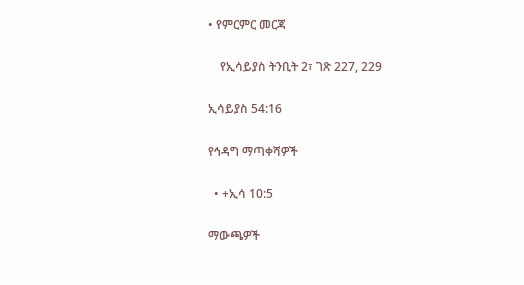• የምርምር መርጃ

    የኢሳይያስ ትንቢት 2፣ ገጽ 227, 229

ኢሳይያስ 54:16

የኅዳግ ማጣቀሻዎች

  • +ኢሳ 10:5

ማውጫዎች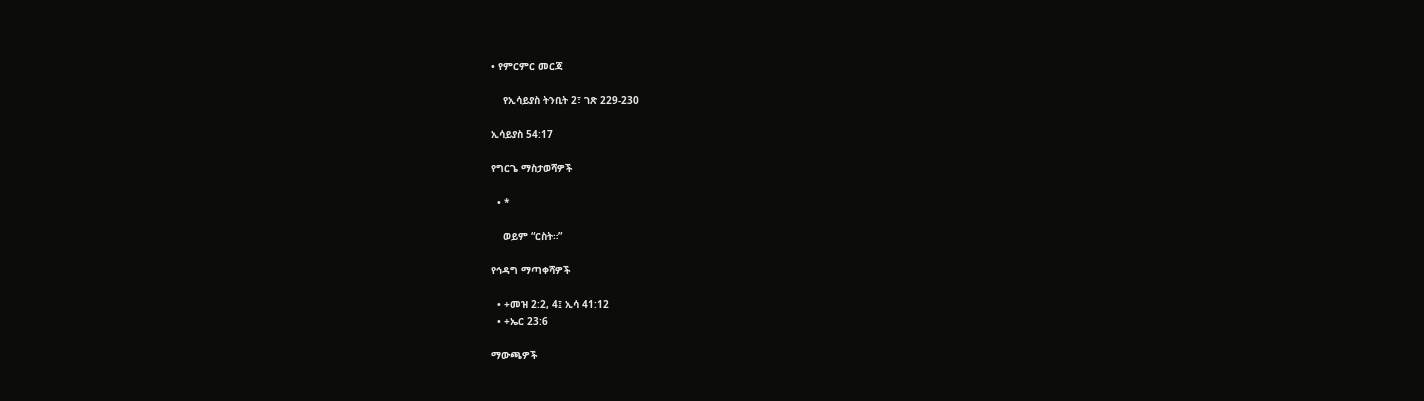• የምርምር መርጃ

    የኢሳይያስ ትንቢት 2፣ ገጽ 229-230

ኢሳይያስ 54:17

የግርጌ ማስታወሻዎች

  • *

    ወይም “ርስት።”

የኅዳግ ማጣቀሻዎች

  • +መዝ 2:2, 4፤ ኢሳ 41:12
  • +ኤር 23:6

ማውጫዎች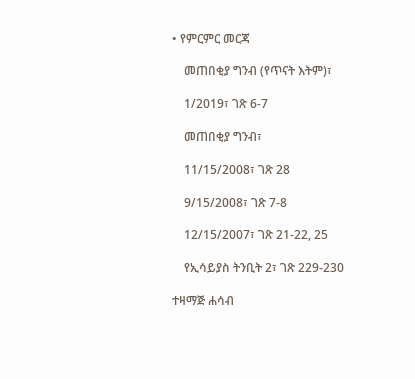• የምርምር መርጃ

    መጠበቂያ ግንብ (የጥናት እትም)፣

    1/2019፣ ገጽ 6-7

    መጠበቂያ ግንብ፣

    11/15/2008፣ ገጽ 28

    9/15/2008፣ ገጽ 7-8

    12/15/2007፣ ገጽ 21-22, 25

    የኢሳይያስ ትንቢት 2፣ ገጽ 229-230

ተዛማጅ ሐሳብ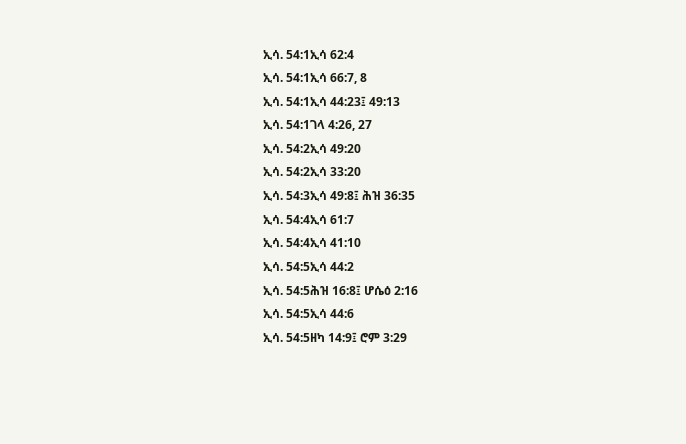ኢሳ. 54:1ኢሳ 62:4
ኢሳ. 54:1ኢሳ 66:7, 8
ኢሳ. 54:1ኢሳ 44:23፤ 49:13
ኢሳ. 54:1ገላ 4:26, 27
ኢሳ. 54:2ኢሳ 49:20
ኢሳ. 54:2ኢሳ 33:20
ኢሳ. 54:3ኢሳ 49:8፤ ሕዝ 36:35
ኢሳ. 54:4ኢሳ 61:7
ኢሳ. 54:4ኢሳ 41:10
ኢሳ. 54:5ኢሳ 44:2
ኢሳ. 54:5ሕዝ 16:8፤ ሆሴዕ 2:16
ኢሳ. 54:5ኢሳ 44:6
ኢሳ. 54:5ዘካ 14:9፤ ሮም 3:29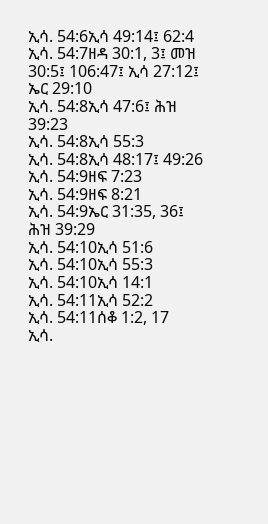ኢሳ. 54:6ኢሳ 49:14፤ 62:4
ኢሳ. 54:7ዘዳ 30:1, 3፤ መዝ 30:5፤ 106:47፤ ኢሳ 27:12፤ ኤር 29:10
ኢሳ. 54:8ኢሳ 47:6፤ ሕዝ 39:23
ኢሳ. 54:8ኢሳ 55:3
ኢሳ. 54:8ኢሳ 48:17፤ 49:26
ኢሳ. 54:9ዘፍ 7:23
ኢሳ. 54:9ዘፍ 8:21
ኢሳ. 54:9ኤር 31:35, 36፤ ሕዝ 39:29
ኢሳ. 54:10ኢሳ 51:6
ኢሳ. 54:10ኢሳ 55:3
ኢሳ. 54:10ኢሳ 14:1
ኢሳ. 54:11ኢሳ 52:2
ኢሳ. 54:11ሰቆ 1:2, 17
ኢሳ.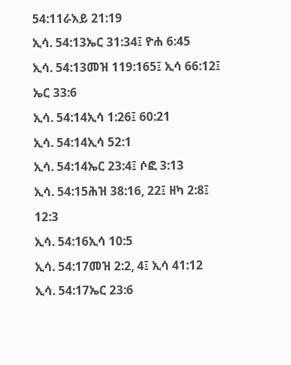54:11ራእይ 21:19
ኢሳ. 54:13ኤር 31:34፤ ዮሐ 6:45
ኢሳ. 54:13መዝ 119:165፤ ኢሳ 66:12፤ ኤር 33:6
ኢሳ. 54:14ኢሳ 1:26፤ 60:21
ኢሳ. 54:14ኢሳ 52:1
ኢሳ. 54:14ኤር 23:4፤ ሶፎ 3:13
ኢሳ. 54:15ሕዝ 38:16, 22፤ ዘካ 2:8፤ 12:3
ኢሳ. 54:16ኢሳ 10:5
ኢሳ. 54:17መዝ 2:2, 4፤ ኢሳ 41:12
ኢሳ. 54:17ኤር 23:6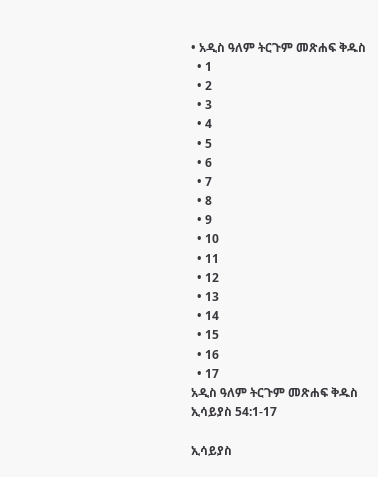• አዲስ ዓለም ትርጉም መጽሐፍ ቅዱስ
  • 1
  • 2
  • 3
  • 4
  • 5
  • 6
  • 7
  • 8
  • 9
  • 10
  • 11
  • 12
  • 13
  • 14
  • 15
  • 16
  • 17
አዲስ ዓለም ትርጉም መጽሐፍ ቅዱስ
ኢሳይያስ 54:1-17

ኢሳይያስ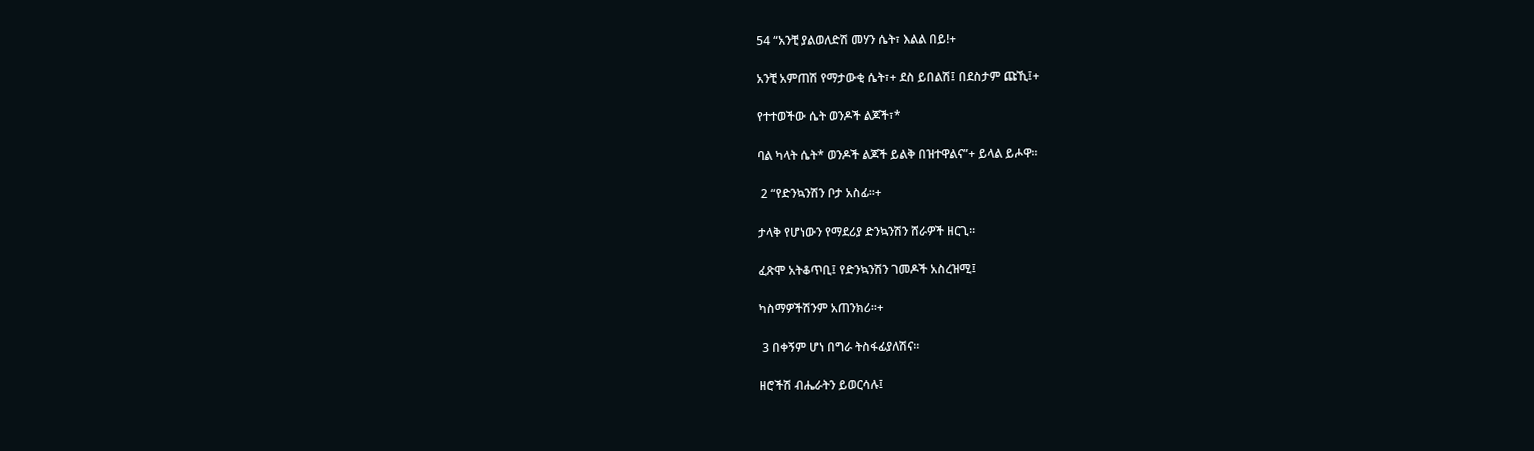54 “አንቺ ያልወለድሽ መሃን ሴት፣ እልል በይ!+

አንቺ አምጠሽ የማታውቂ ሴት፣+ ደስ ይበልሽ፤ በደስታም ጩኺ፤+

የተተወችው ሴት ወንዶች ልጆች፣*

ባል ካላት ሴት* ወንዶች ልጆች ይልቅ በዝተዋልና”+ ይላል ይሖዋ።

 2 “የድንኳንሽን ቦታ አስፊ።+

ታላቅ የሆነውን የማደሪያ ድንኳንሽን ሸራዎች ዘርጊ።

ፈጽሞ አትቆጥቢ፤ የድንኳንሽን ገመዶች አስረዝሚ፤

ካስማዎችሽንም አጠንክሪ።+

 3 በቀኝም ሆነ በግራ ትስፋፊያለሽና።

ዘሮችሽ ብሔራትን ይወርሳሉ፤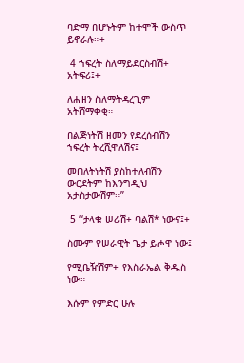ባድማ በሆኑትም ከተሞች ውስጥ ይኖራሉ።+

 4 ኀፍረት ስለማይደርስብሽ+ አትፍሪ፤+

ለሐዘን ስለማትዳረጊም አትሸማቀቂ።

በልጅነትሽ ዘመን የደረሰብሽን ኀፍረት ትረሺዋለሽና፤

መበለትነትሽ ያስከተለብሽን ውርደትም ከእንግዲህ አታስታውሽም።”

 5 “ታላቁ ሠሪሽ+ ባልሽ* ነውና፤+

ስሙም የሠራዊት ጌታ ይሖዋ ነው፤

የሚቤዥሽም+ የእስራኤል ቅዱስ ነው።

እሱም የምድር ሁሉ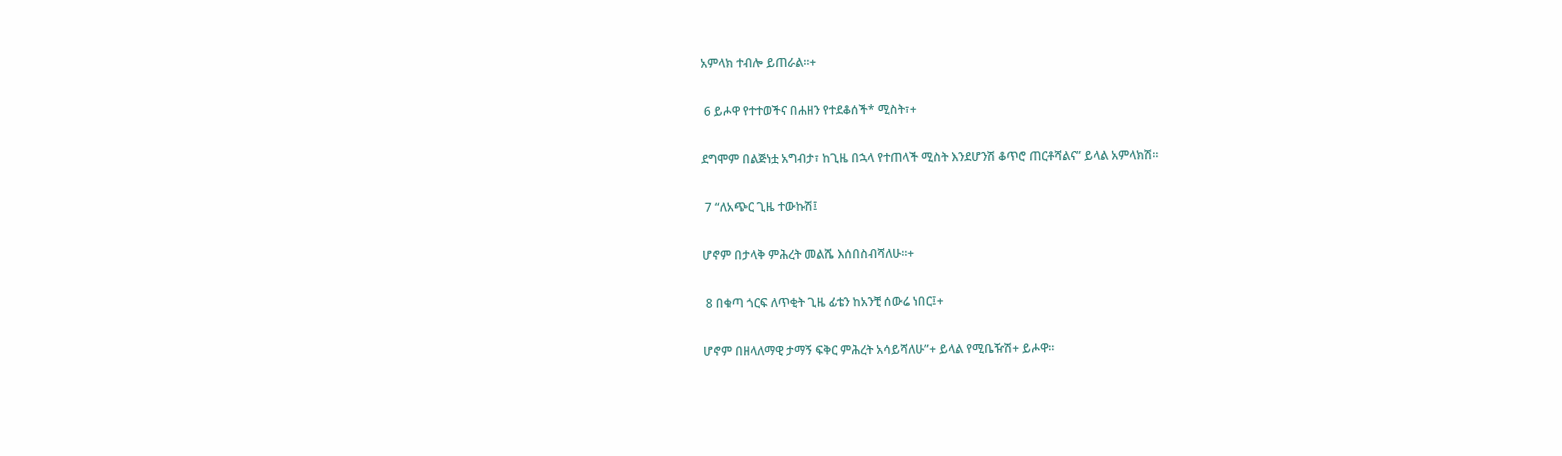አምላክ ተብሎ ይጠራል።+

 6 ይሖዋ የተተወችና በሐዘን የተደቆሰች* ሚስት፣+

ደግሞም በልጅነቷ አግብታ፣ ከጊዜ በኋላ የተጠላች ሚስት እንደሆንሽ ቆጥሮ ጠርቶሻልና” ይላል አምላክሽ።

 7 “ለአጭር ጊዜ ተውኩሽ፤

ሆኖም በታላቅ ምሕረት መልሼ እሰበስብሻለሁ።+

 8 በቁጣ ጎርፍ ለጥቂት ጊዜ ፊቴን ከአንቺ ሰውሬ ነበር፤+

ሆኖም በዘላለማዊ ታማኝ ፍቅር ምሕረት አሳይሻለሁ”+ ይላል የሚቤዥሽ+ ይሖዋ።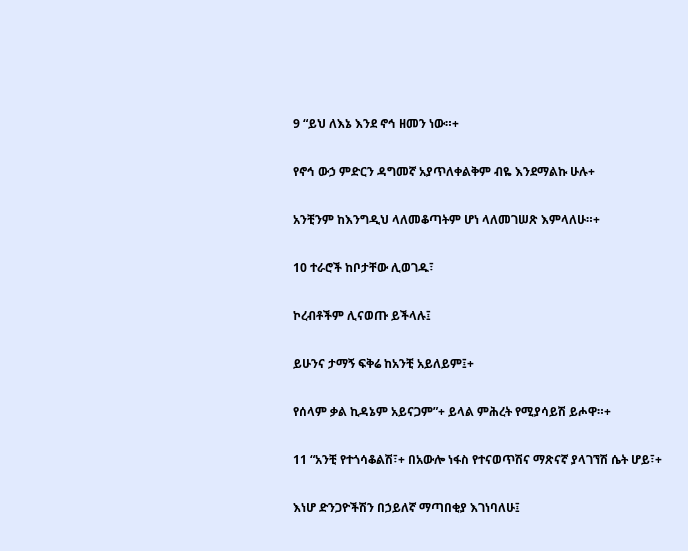9 “ይህ ለእኔ እንደ ኖኅ ዘመን ነው።+

የኖኅ ውኃ ምድርን ዳግመኛ አያጥለቀልቅም ብዬ እንደማልኩ ሁሉ+

አንቺንም ከእንግዲህ ላለመቆጣትም ሆነ ላለመገሠጽ እምላለሁ።+

10 ተራሮች ከቦታቸው ሊወገዱ፣

ኮረብቶችም ሊናወጡ ይችላሉ፤

ይሁንና ታማኝ ፍቅሬ ከአንቺ አይለይም፤+

የሰላም ቃል ኪዳኔም አይናጋም”+ ይላል ምሕረት የሚያሳይሽ ይሖዋ።+

11 “አንቺ የተጎሳቆልሽ፣+ በአውሎ ነፋስ የተናወጥሽና ማጽናኛ ያላገኘሽ ሴት ሆይ፣+

እነሆ ድንጋዮችሽን በኃይለኛ ማጣበቂያ እገነባለሁ፤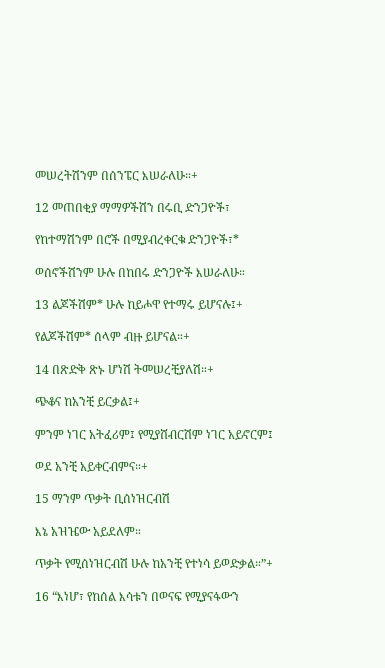መሠረትሽንም በሰንፔር እሠራለሁ።+

12 መጠበቂያ ማማዎችሽን በሩቢ ድንጋዮች፣

የከተማሽንም በሮች በሚያብረቀርቁ ድንጋዮች፣*

ወሰኖችሽንም ሁሉ በከበሩ ድንጋዮች እሠራለሁ።

13 ልጆችሽም* ሁሉ ከይሖዋ የተማሩ ይሆናሉ፤+

የልጆችሽም* ሰላም ብዙ ይሆናል።+

14 በጽድቅ ጽኑ ሆነሽ ትመሠረቺያለሽ።+

ጭቆና ከአንቺ ይርቃል፤+

ምንም ነገር አትፈሪም፤ የሚያሸብርሽም ነገር አይኖርም፤

ወደ አንቺ አይቀርብምና።+

15 ማንም ጥቃት ቢሰነዝርብሽ

እኔ አዝዤው አይደለም።

ጥቃት የሚሰነዝርብሽ ሁሉ ከአንቺ የተነሳ ይወድቃል።”+

16 “እነሆ፣ የከሰል እሳቱን በወናፍ የሚያናፋውን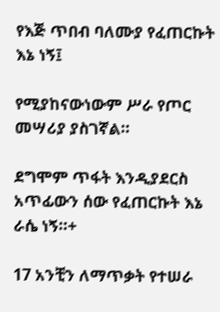የእጅ ጥበብ ባለሙያ የፈጠርኩት እኔ ነኝ፤

የሚያከናውነውም ሥራ የጦር መሣሪያ ያስገኛል።

ደግሞም ጥፋት እንዲያደርስ አጥፊውን ሰው የፈጠርኩት እኔ ራሴ ነኝ።+

17 አንቺን ለማጥቃት የተሠራ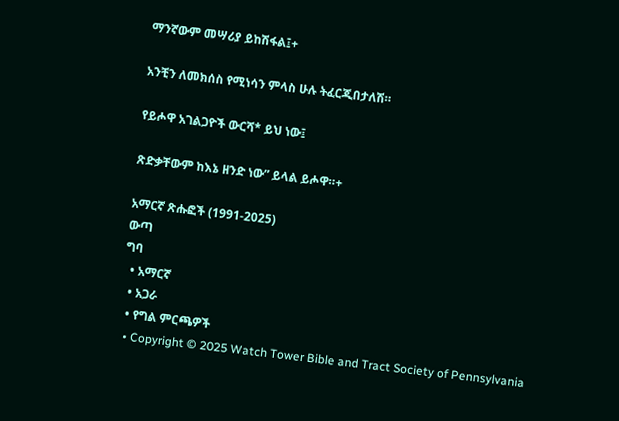ማንኛውም መሣሪያ ይከሽፋል፤+

አንቺን ለመክሰስ የሚነሳን ምላስ ሁሉ ትፈርጂበታለሽ።

የይሖዋ አገልጋዮች ውርሻ* ይህ ነው፤

ጽድቃቸውም ከእኔ ዘንድ ነው” ይላል ይሖዋ።+

አማርኛ ጽሑፎች (1991-2025)
ውጣ
ግባ
  • አማርኛ
  • አጋራ
  • የግል ምርጫዎች
  • Copyright © 2025 Watch Tower Bible and Tract Society of Pennsylvania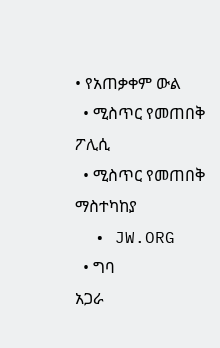• የአጠቃቀም ውል
  • ሚስጥር የመጠበቅ ፖሊሲ
  • ሚስጥር የመጠበቅ ማስተካከያ
  • JW.ORG
  • ግባ
አጋራ